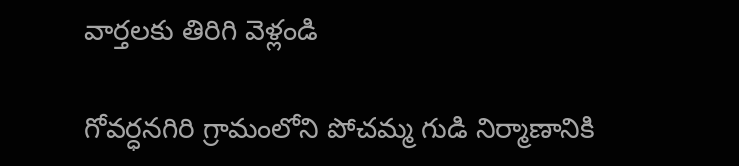వార్తలకు తిరిగి వెళ్లండి

గోవర్ధనగిరి గ్రామంలోని పోచమ్మ గుడి నిర్మాణానికి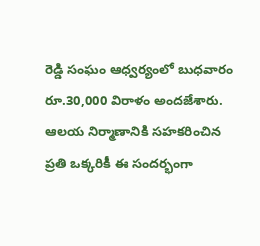రెడ్డి సంఘం ఆధ్వర్యంలో బుధవారం రూ.30,000 విరాళం అందజేశారు. ఆలయ నిర్మాణానికి సహకరించిన ప్రతి ఒక్కరికీ ఈ సందర్భంగా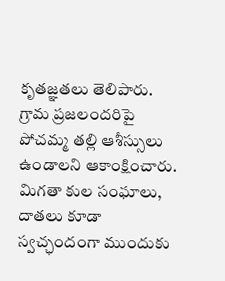కృతజ్ఞతలు తెలిపారు.
గ్రామ ప్రజలందరిపై పోచమ్మ తల్లి ఆశీస్సులు ఉండాలని ఆకాంక్షించారు. మిగతా కుల సంఘాలు, దాతలు కూడా స్వచ్ఛందంగా ముందుకు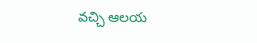వచ్చి ఆలయ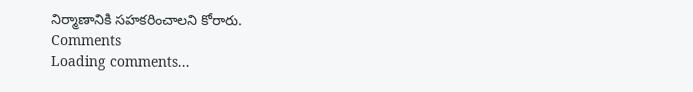నిర్మాణానికి సహకరించాలని కోరారు.
Comments
Loading comments...